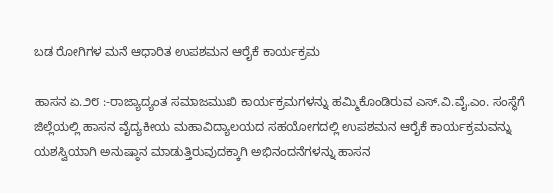ಬಡ ರೋಗಿಗಳ ಮನೆ ಆಧಾರಿತ ಉಪಶಮನ ಆರೈಕೆ ಕಾರ್ಯಕ್ರಮ

ಹಾಸನ ಏ.೨೮ :-ರಾಜ್ಯಾದ್ಯಂತ ಸಮಾಜಮುಖಿ ಕಾರ್ಯಕ್ರಮಗಳನ್ನು ಹಮ್ಮಿಕೊಂಡಿರುವ ಎಸ್.ವಿ.ವೈ.ಎಂ. ಸಂಸ್ಥೆಗೆ ಜಿಲ್ಲೆಯಲ್ಲಿ ಹಾಸನ ವೈದ್ಯಕೀಯ ಮಹಾವಿದ್ಯಾಲಯದ ಸಹಯೋಗದಲ್ಲಿ ಉಪಶಮನ ಆರೈಕೆ ಕಾರ್ಯಕ್ರಮವನ್ನು ಯಶಸ್ವಿಯಾಗಿ ಅನುಷ್ಠಾನ ಮಾಡುತ್ತಿರುವುದಕ್ಕಾಗಿ ಅಭಿನಂದನೆಗಳನ್ನು ಹಾಸನ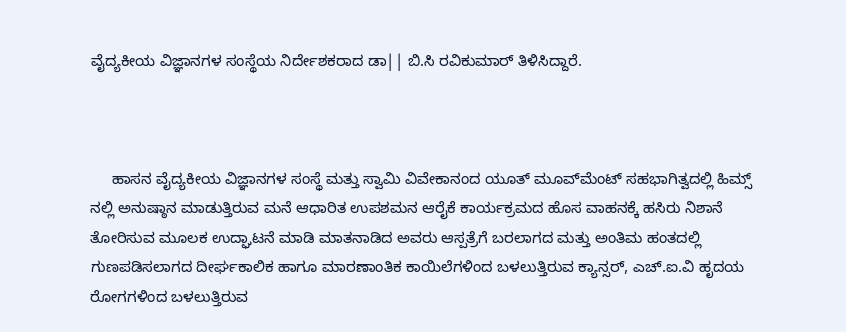ವೈದ್ಯಕೀಯ ವಿಜ್ಞಾನಗಳ ಸಂಸ್ಥೆಯ ನಿರ್ದೇಶಕರಾದ ಡಾ|| ಬಿ.ಸಿ ರವಿಕುಮಾರ್ ತಿಳಿಸಿದ್ದಾರೆ.



     ಹಾಸನ ವೈದ್ಯಕೀಯ ವಿಜ್ಞಾನಗಳ ಸಂಸ್ಥೆ ಮತ್ತು ಸ್ವಾಮಿ ವಿವೇಕಾನಂದ ಯೂತ್ ಮೂವ್‌ಮೆಂಟ್ ಸಹಭಾಗಿತ್ವದಲ್ಲಿ ಹಿಮ್ಸ್ ನಲ್ಲಿ ಅನುಷ್ಠಾನ ಮಾಡುತ್ತಿರುವ ಮನೆ ಆಧಾರಿತ ಉಪಶಮನ ಆರೈಕೆ ಕಾರ್ಯಕ್ರಮದ ಹೊಸ ವಾಹನಕ್ಕೆ ಹಸಿರು ನಿಶಾನೆ ತೋರಿಸುವ ಮೂಲಕ ಉದ್ಘಾಟನೆ ಮಾಡಿ ಮಾತನಾಡಿದ ಅವರು ಆಸ್ಪತ್ರೆಗೆ ಬರಲಾಗದ ಮತ್ತು ಅಂತಿಮ ಹಂತದಲ್ಲಿ ಗುಣಪಡಿಸಲಾಗದ ದೀರ್ಘಕಾಲಿಕ ಹಾಗೂ ಮಾರಣಾಂತಿಕ ಕಾಯಿಲೆಗಳಿಂದ ಬಳಲುತ್ತಿರುವ ಕ್ಯಾನ್ಸರ್, ಎಚ್.ಐ.ವಿ ಹೃದಯ ರೋಗಗಳಿಂದ ಬಳಲುತ್ತಿರುವ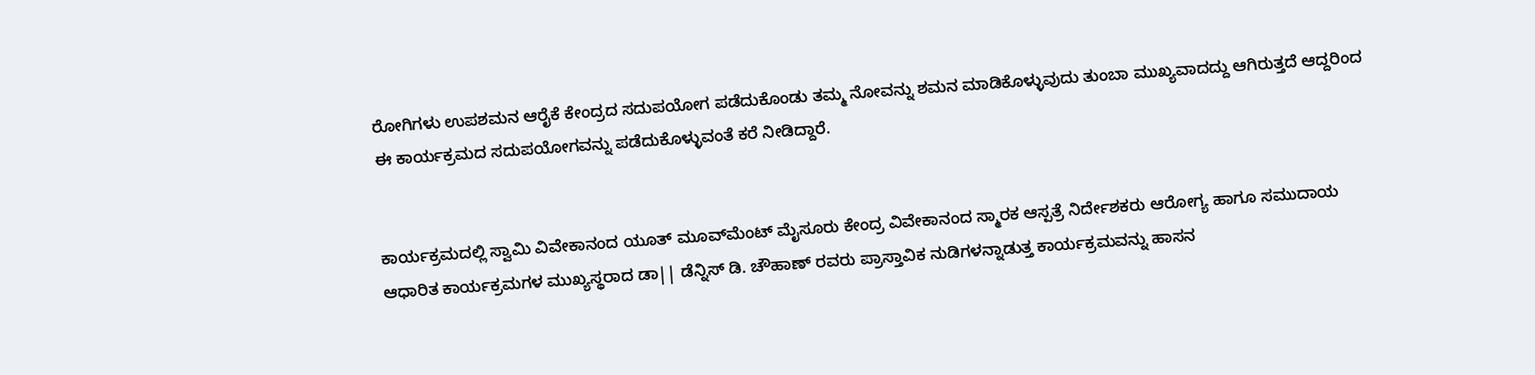ರೋಗಿಗಳು ಉಪಶಮನ ಆರೈಕೆ ಕೇಂದ್ರದ ಸದುಪಯೋಗ ಪಡೆದುಕೊಂಡು ತಮ್ಮ ನೋವನ್ನು ಶಮನ ಮಾಡಿಕೊಳ್ಳುವುದು ತುಂಬಾ ಮುಖ್ಯವಾದದ್ದು ಆಗಿರುತ್ತದೆ ಆದ್ದರಿಂದ ಈ ಕಾರ್ಯಕ್ರಮದ ಸದುಪಯೋಗವನ್ನು ಪಡೆದುಕೊಳ್ಳುವಂತೆ ಕರೆ ನೀಡಿದ್ದಾರೆ.


ಕಾರ್ಯಕ್ರಮದಲ್ಲಿ ಸ್ವಾಮಿ ವಿವೇಕಾನಂದ ಯೂತ್ ಮೂವ್‌ಮೆಂಟ್ ಮೈಸೂರು ಕೇಂದ್ರ ವಿವೇಕಾನಂದ ಸ್ಮಾರಕ ಆಸ್ಪತ್ರೆ ನಿರ್ದೇಶಕರು ಆರೋಗ್ಯ ಹಾಗೂ ಸಮುದಾಯ ಆಧಾರಿತ ಕಾರ್ಯಕ್ರಮಗಳ ಮುಖ್ಯಸ್ಥರಾದ ಡಾ|| ಡೆನ್ನಿಸ್ ಡಿ. ಚೌಹಾಣ್ ರವರು ಪ್ರಾಸ್ತಾವಿಕ ನುಡಿಗಳನ್ನಾಡುತ್ತ ಕಾರ್ಯಕ್ರಮವನ್ನು ಹಾಸನ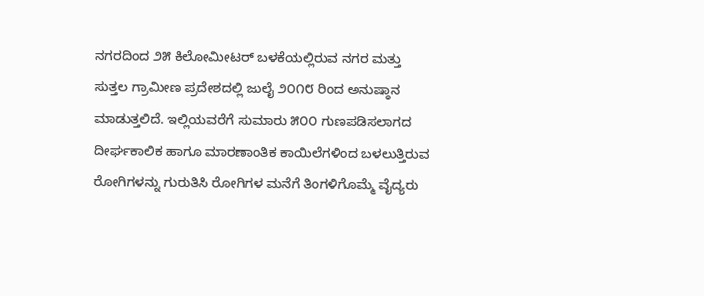ನಗರದಿಂದ ೨೫ ಕಿಲೋಮೀಟರ್ ಬಳಕೆಯಲ್ಲಿರುವ ನಗರ ಮತ್ತು ಸುತ್ತಲ ಗ್ರಾಮೀಣ ಪ್ರದೇಶದಲ್ಲಿ ಜುಲೈ ೨೦೧೮ ರಿಂದ ಅನುಷ್ಠಾನ ಮಾಡುತ್ತಲಿದೆ. ಇಲ್ಲಿಯವರೆಗೆ ಸುಮಾರು ೫೦೦ ಗುಣಪಡಿಸಲಾಗದ ದೀರ್ಘಕಾಲಿಕ ಹಾಗೂ ಮಾರಣಾಂತಿಕ ಕಾಯಿಲೆಗಳಿಂದ ಬಳಲುತ್ತಿರುವ ರೋಗಿಗಳನ್ನು ಗುರುತಿಸಿ ರೋಗಿಗಳ ಮನೆಗೆ ತಿಂಗಳಿಗೊಮ್ಮೆ ವೈದ್ಯರು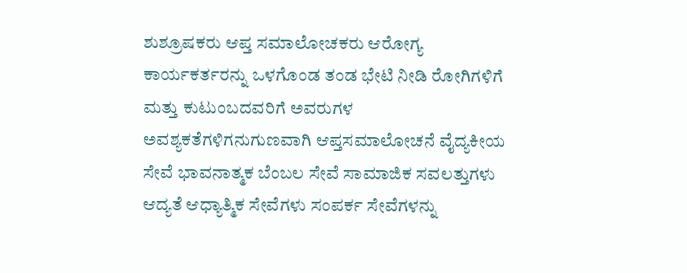ಶುಶ್ರೂಷಕರು ಆಪ್ತ ಸಮಾಲೋಚಕರು ಆರೋಗ್ಯ ಕಾರ್ಯಕರ್ತರನ್ನು ಒಳಗೊಂಡ ತಂಡ ಭೇಟಿ ನೀಡಿ ರೋಗಿಗಳಿಗೆ ಮತ್ತು ಕುಟುಂಬದವರಿಗೆ ಅವರುಗಳ ಅವಶ್ಯಕತೆಗಳಿಗನುಗುಣವಾಗಿ ಆಪ್ತಸಮಾಲೋಚನೆ ವೈದ್ಯಕೀಯ ಸೇವೆ ಭಾವನಾತ್ಮಕ ಬೆಂಬಲ ಸೇವೆ ಸಾಮಾಜಿಕ ಸವಲತ್ತುಗಳು ಆದ್ಯತೆ ಆಧ್ಯಾತ್ಮಿಕ ಸೇವೆಗಳು ಸಂಪರ್ಕ ಸೇವೆಗಳನ್ನು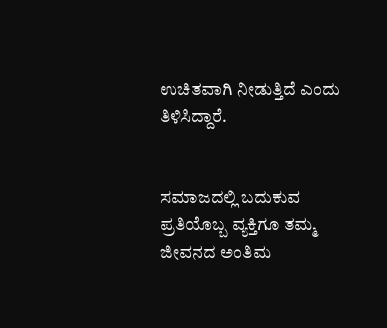ಉಚಿತವಾಗಿ ನೀಡುತ್ತಿದೆ ಎಂದು ತಿಳಿಸಿದ್ದಾರೆ.


ಸಮಾಜದಲ್ಲಿ ಬದುಕುವ ಪ್ರತಿಯೊಬ್ಬ ವ್ಯಕ್ತಿಗೂ ತಮ್ಮ ಜೀವನದ ಅಂತಿಮ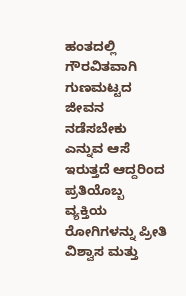ಹಂತದಲ್ಲಿ ಗೌರವಿತವಾಗಿ ಗುಣಮಟ್ಟದ ಜೀವನ ನಡೆಸಬೇಕು ಎನ್ನುವ ಆಸೆ ಇರುತ್ತದೆ ಆದ್ದರಿಂದ ಪ್ರತಿಯೊಬ್ಬ ವ್ಯಕ್ತಿಯ ರೋಗಿಗಳನ್ನು ಪ್ರೀತಿ ವಿಶ್ವಾಸ ಮತ್ತು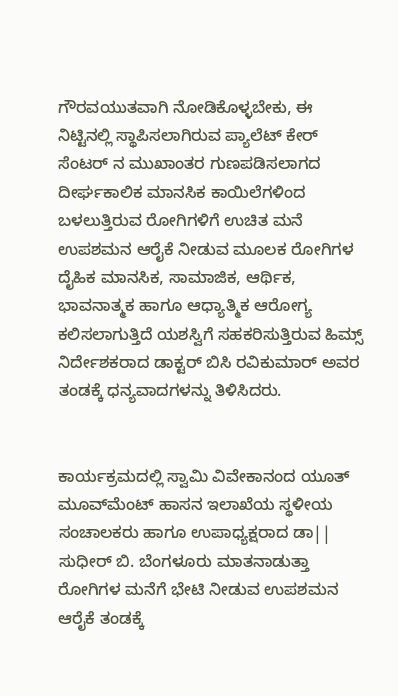ಗೌರವಯುತವಾಗಿ ನೋಡಿಕೊಳ್ಳಬೇಕು, ಈ ನಿಟ್ಟಿನಲ್ಲಿ ಸ್ಥಾಪಿಸಲಾಗಿರುವ ಪ್ಯಾಲೆಟ್ ಕೇರ್ ಸೆಂಟರ್ ನ ಮುಖಾಂತರ ಗುಣಪಡಿಸಲಾಗದ ದೀರ್ಘಕಾಲಿಕ ಮಾನಸಿಕ ಕಾಯಿಲೆಗಳಿಂದ ಬಳಲುತ್ತಿರುವ ರೋಗಿಗಳಿಗೆ ಉಚಿತ ಮನೆ ಉಪಶಮನ ಆರೈಕೆ ನೀಡುವ ಮೂಲಕ ರೋಗಿಗಳ ದೈಹಿಕ ಮಾನಸಿಕ, ಸಾಮಾಜಿಕ, ಆರ್ಥಿಕ, ಭಾವನಾತ್ಮಕ ಹಾಗೂ ಆಧ್ಯಾತ್ಮಿಕ ಆರೋಗ್ಯ ಕಲಿಸಲಾಗುತ್ತಿದೆ ಯಶಸ್ವಿಗೆ ಸಹಕರಿಸುತ್ತಿರುವ ಹಿಮ್ಸ್ ನಿರ್ದೇಶಕರಾದ ಡಾಕ್ಟರ್ ಬಿಸಿ ರವಿಕುಮಾರ್ ಅವರ ತಂಡಕ್ಕೆ ಧನ್ಯವಾದಗಳನ್ನು ತಿಳಿಸಿದರು.


ಕಾರ್ಯಕ್ರಮದಲ್ಲಿ ಸ್ವಾಮಿ ವಿವೇಕಾನಂದ ಯೂತ್ ಮೂವ್‌ಮೆಂಟ್ ಹಾಸನ ಇಲಾಖೆಯ ಸ್ಥಳೀಯ ಸಂಚಾಲಕರು ಹಾಗೂ ಉಪಾಧ್ಯಕ್ಷರಾದ ಡಾ|| ಸುಧೀರ್ ಬಿ. ಬೆಂಗಳೂರು ಮಾತನಾಡುತ್ತಾ ರೋಗಿಗಳ ಮನೆಗೆ ಭೇಟಿ ನೀಡುವ ಉಪಶಮನ ಆರೈಕೆ ತಂಡಕ್ಕೆ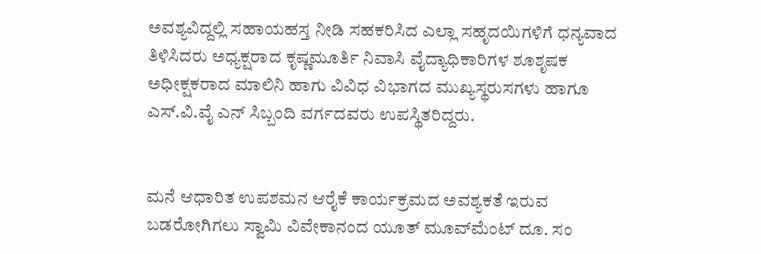ಅವಶ್ಯವಿದ್ದಲ್ಲಿ ಸಹಾಯಹಸ್ತ ನೀಡಿ ಸಹಕರಿಸಿದ ಎಲ್ಲಾ ಸಹೃದಯಿಗಳಿಗೆ ಧನ್ಯವಾದ ತಿಳಿಸಿದರು ಅಧ್ಯಕ್ಷರಾದ ಕೃಷ್ಣಮೂರ್ತಿ ನಿವಾಸಿ ವೈದ್ಯಾಧಿಕಾರಿಗಳ ಶೂಶೃಷಕ ಅಧೀಕ್ಷಕರಾದ ಮಾಲಿನಿ ಹಾಗು ವಿವಿಧ ವಿಭಾಗದ ಮುಖ್ಯಸ್ಥರುಸಗಳು ಹಾಗೂ ಎಸ್.ವಿ.ವೈ ಎನ್ ಸಿಬ್ಬಂದಿ ವರ್ಗದವರು ಉಪಸ್ಥಿತರಿದ್ದರು.


ಮನೆ ಆಧಾರಿತ ಉಪಶಮನ ಆರೈಕೆ ಕಾರ್ಯಕ್ರಮದ ಅವಶ್ಯಕತೆ ಇರುವ ಬಡರೋಗಿಗಲು ಸ್ವಾಮಿ ವಿವೇಕಾನಂದ ಯೂತ್ ಮೂವ್‌ಮೆಂಟ್ ದೂ. ಸಂ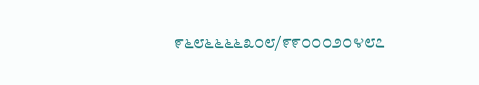೯೬೮೬೬೬೬೩೦೮/೯೯೦೦೦೨೦೪೮೭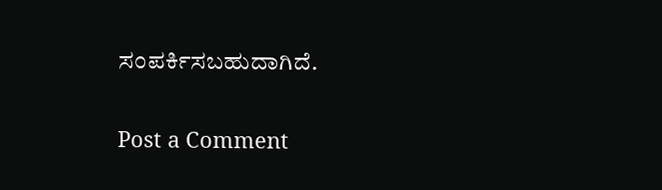ಸಂಪರ್ಕಿಸಬಹುದಾಗಿದೆ.


Post a Comment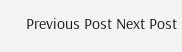Previous Post Next Post